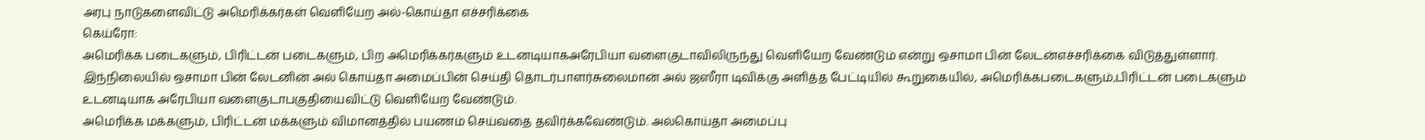அரபு நாடுகளைவிட்டு அமெரிக்கர்கள் வெளியேற அல்-கொய்தா எச்சரிக்கை
கெய்ரோ:
அமெரிக்க படைகளும், பிரிட்டன் படைகளும், பிற அமெரிக்கர்களும் உடனடியாகஅரேபியா வளைகுடாவிலிருந்து வெளியேற வேண்டும் என்று ஒசாமா பின் லேடன்எச்சரிக்கை விடுத்துள்ளார்.
இந்நிலையில் ஒசாமா பின் லேடனின் அல் கொய்தா அமைப்பின் செய்தி தொடர்பாளர்சுலைமான் அல் ஜஸீரா டிவிக்கு அளித்த பேட்டியில் கூறுகையில், அமெரிக்கபடைகளும்,பிரிட்டன் படைகளும் உடனடியாக அரேபியா வளைகுடாபகுதியைவிட்டு வெளியேற வேண்டும்.
அமெரிக்க மக்களும், பிரிட்டன் மக்களும் விமானத்தில் பயணம் செய்வதை தவிர்க்கவேண்டும். அல்கொய்தா அமைப்பு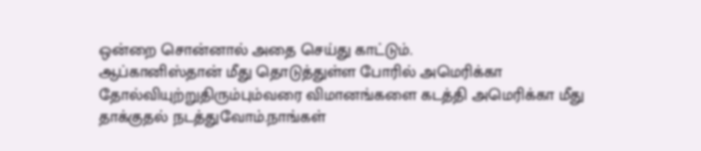ஒன்றை சொன்னால் அதை செய்து காட்டும்.
ஆப்கானிஸ்தான் மீது தொடுத்துள்ள போரில் அமெரிக்கா தோல்வியுற்றுதிரும்பும்வரை விமானங்களை கடத்தி அமெரிக்கா மீது தாக்குதல் நடத்துவோம்.நாங்கள்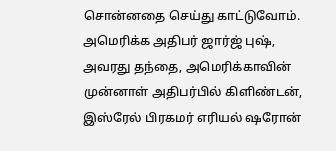சொன்னதை செய்து காட்டுவோம்.
அமெரிக்க அதிபர் ஜார்ஜ் புஷ், அவரது தந்தை, அமெரிக்காவின் முன்னாள் அதிபர்பில் கிளிண்டன், இஸ்ரேல் பிரகமர் எரியல் ஷரோன்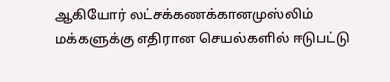ஆகியோர் லட்சக்கணக்கானமுஸ்லிம் மக்களுக்கு எதிரான செயல்களில் ஈடுபட்டு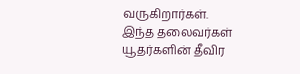வருகிறார்கள்.
இந்த தலைவர்கள் யூதர்களின் தீவிர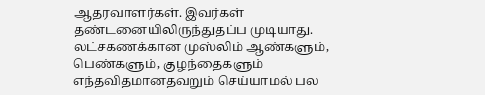ஆதரவாளர்கள். இவர்கள் தண்டனையிலிருந்துதப்ப முடியாது.
லட்சகணக்கான முஸ்லிம் ஆண்களும், பெண்களும், குழந்தைகளும் எந்தவிதமானதவறும் செய்யாமல் பல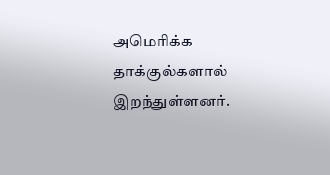அமெரிக்க தாக்குல்களால் இறந்துள்ளனர்.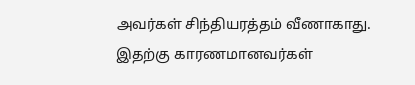அவர்கள் சிந்தியரத்தம் வீணாகாது. இதற்கு காரணமானவர்கள்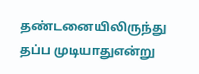தண்டனையிலிருந்து தப்ப முடியாதுஎன்று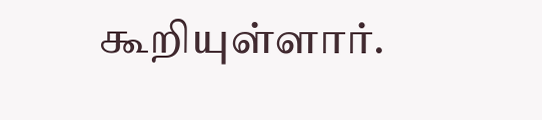கூறியுள்ளார்.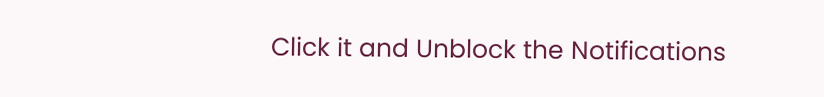Click it and Unblock the Notifications